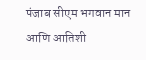पंजाब सीएम भगवान मान आणि आतिशी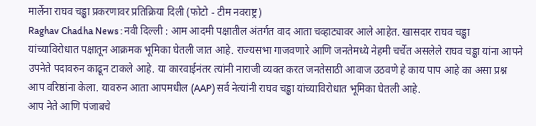मार्लेना राघव चड्ढा प्रकरणावर प्रतिक्रिया दिली (फोटो - टीम नवराष्ट्र)
Raghav Chadha News : नवी दिल्ली : आम आदमी पक्षातील अंतर्गत वाद आता चव्हाट्यावर आले आहेत. खासदार राघव चड्ढा यांच्याविरोधात पक्षातून आक्रमक भूमिका घेतली जात आहे. राज्यसभा गाजवणारे आणि जनतेमध्ये नेहमी चर्चेत असलेले राघव चड्ढा यांना आपने उपनेते पदावरुन काढून टाकले आहे. या कारवाईनंतर त्यांनी नाराजी व्यक्त करत जनतेसाठी आवाज उठवणे हे काय पाप आहे का असा प्रश्न आप वरिष्ठांना केला. यावरुन आता आपमधील (AAP) सर्व नेत्यांनी राघव चड्ढा यांच्याविरोधात भूमिका घेतली आहे.
आप नेते आणि पंजाबचे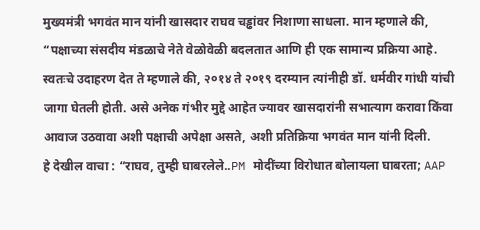मुख्यमंत्री भगवंत मान यांनी खासदार राघव चड्ढांवर निशाणा साधला. मान म्हणाले की, “पक्षाच्या संसदीय मंडळाचे नेते वेळोवेळी बदलतात आणि ही एक सामान्य प्रक्रिया आहे. स्वतःचे उदाहरण देत ते म्हणाले की, २०१४ ते २०१९ दरम्यान त्यांनीही डॉ. धर्मवीर गांधी यांची जागा घेतली होती. असे अनेक गंभीर मुद्दे आहेत ज्यावर खासदारांनी सभात्याग करावा किंवा आवाज उठवावा अशी पक्षाची अपेक्षा असते, अशी प्रतिक्रिया भगवंत मान यांनी दिली.
हे देखील वाचा : “राघव, तुम्ही घाबरलेले..PM मोदींच्या विरोधात बोलायला घाबरता; AAP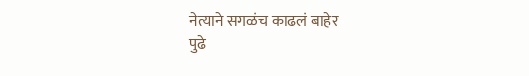नेत्याने सगळंच काढलं बाहेर
पुढे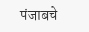पंजाबचे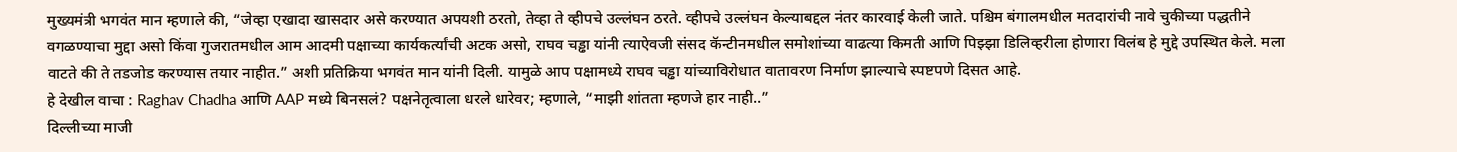मुख्यमंत्री भगवंत मान म्हणाले की, “जेव्हा एखादा खासदार असे करण्यात अपयशी ठरतो, तेव्हा ते व्हीपचे उल्लंघन ठरते. व्हीपचे उल्लंघन केल्याबद्दल नंतर कारवाई केली जाते. पश्चिम बंगालमधील मतदारांची नावे चुकीच्या पद्धतीने वगळण्याचा मुद्दा असो किंवा गुजरातमधील आम आदमी पक्षाच्या कार्यकर्त्यांची अटक असो, राघव चड्ढा यांनी त्याऐवजी संसद कॅन्टीनमधील समोशांच्या वाढत्या किमती आणि पिझ्झा डिलिव्हरीला होणारा विलंब हे मुद्दे उपस्थित केले. मला वाटते की ते तडजोड करण्यास तयार नाहीत.” अशी प्रतिक्रिया भगवंत मान यांनी दिली. यामुळे आप पक्षामध्ये राघव चड्ढा यांच्याविरोधात वातावरण निर्माण झाल्याचे स्पष्टपणे दिसत आहे.
हे देखील वाचा : Raghav Chadha आणि AAP मध्ये बिनसलं? पक्षनेतृत्वाला धरले धारेवर; म्हणाले, “माझी शांतता म्हणजे हार नाही..”
दिल्लीच्या माजी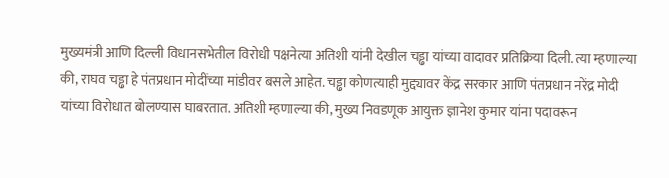मुख्यमंत्री आणि दिल्ली विधानसभेतील विरोधी पक्षनेत्या अतिशी यांनी देखील चड्ढा यांच्या वादावर प्रतिक्रिया दिली. त्या म्हणाल्या की, राघव चड्ढा हे पंतप्रधान मोदींच्या मांडीवर बसले आहेत. चड्ढा कोणत्याही मुद्द्यावर केंद्र सरकार आणि पंतप्रधान नरेंद्र मोदी यांच्या विरोधात बोलण्यास घाबरतात. अतिशी म्हणाल्या की, मुख्य निवडणूक आयुक्त ज्ञानेश कुमार यांना पदावरून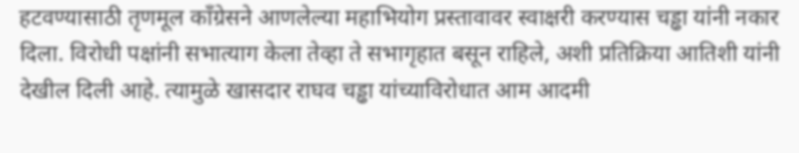हटवण्यासाठी तृणमूल काँग्रेसने आणलेल्या महाभियोग प्रस्तावावर स्वाक्षरी करण्यास चड्ढा यांनी नकार दिला. विरोधी पक्षांनी सभात्याग केला तेव्हा ते सभागृहात बसून राहिले, अशी प्रतिक्रिया आतिशी यांनी देखील दिली आहे. त्यामुळे खासदार राघव चड्ढा यांच्याविरोधात आम आदमी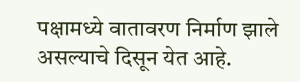पक्षामध्ये वातावरण निर्माण झाले असल्याचे दिसून येत आहे.